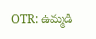OTR: ఉమ్మడి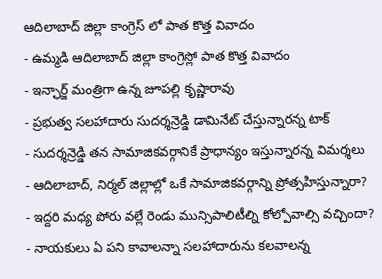ఆదిలాబాద్ జిల్లా కాంగ్రెస్ లో పాత కొత్త వివాదం
- ఉమ్మడి ఆదిలాబాద్ జిల్లా కాంగ్రెస్లో పాత కొత్త వివాదం
- ఇన్ఛార్జ్ మంత్రిగా ఉన్న జూపల్లి కృష్ణారావు
- ప్రభుత్వ సలహాదారు సుదర్శన్రెడ్డి డామినేట్ చేస్తున్నారన్న టాక్
- సుదర్శన్రెడ్డి తన సామాజికవర్గానికే ప్రాధాన్యం ఇస్తున్నారన్న విమర్శలు
- ఆదిలాబాద్, నిర్మల్ జిల్లాల్లో ఒకే సామాజికవర్గాన్ని ప్రోత్సహిస్తున్నారా?
- ఇద్దరి మధ్య పోరు వల్లే రెండు మున్సిపాలిటీల్ని కోల్పోవాల్సి వచ్చిందా?
- నాయకులు ఏ పని కావాలన్నా సలహాదారును కలవాలన్న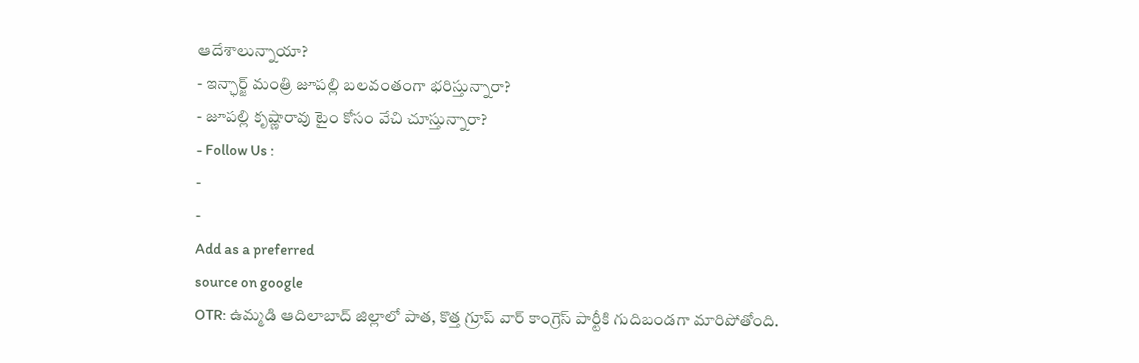ఆదేశాలున్నాయా?
- ఇన్ఛార్జ్ మంత్రి జూపల్లి బలవంతంగా భరిస్తున్నారా?
- జూపల్లి కృష్ణారావు టైం కోసం వేచి చూస్తున్నారా?
- Follow Us :
-
-
Add as a preferred
source on google
OTR: ఉమ్మడి ఆదిలాబాద్ జిల్లాలో పాత, కొత్త గ్రూప్ వార్ కాంగ్రెస్ పార్టీకి గుదిబండగా మారిపోతోంది.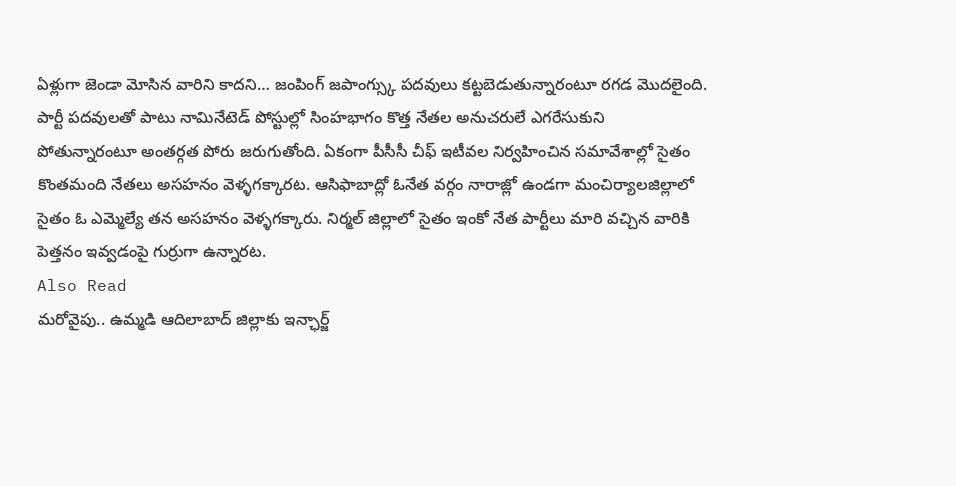ఏళ్లుగా జెండా మోసిన వారిని కాదని… జంపింగ్ జపాంగ్స్కు పదవులు కట్టబెడుతున్నారంటూ రగడ మొదలైంది. పార్టీ పదవులతో పాటు నామినేటెడ్ పోస్టుల్లో సింహభాగం కొత్త నేతల అనుచరులే ఎగరేసుకుని పోతున్నారంటూ అంతర్గత పోరు జరుగుతోంది. ఏకంగా పీసీసీ చీఫ్ ఇటీవల నిర్వహించిన సమావేశాల్లో సైతం కొంతమంది నేతలు అసహనం వెళ్ళగక్కారట. ఆసిఫాబాద్లో ఓనేత వర్గం నారాజ్లో ఉండగా మంచిర్యాలజిల్లాలో సైతం ఓ ఎమ్మెల్యే తన అసహనం వెళ్ళగక్కారు. నిర్మల్ జిల్లాలో సైతం ఇంకో నేత పార్టీలు మారి వచ్చిన వారికి పెత్తనం ఇవ్వడంపై గుర్రుగా ఉన్నారట.
Also Read
మరోవైపు.. ఉమ్మడి ఆదిలాబాద్ జిల్లాకు ఇన్ఛార్జ్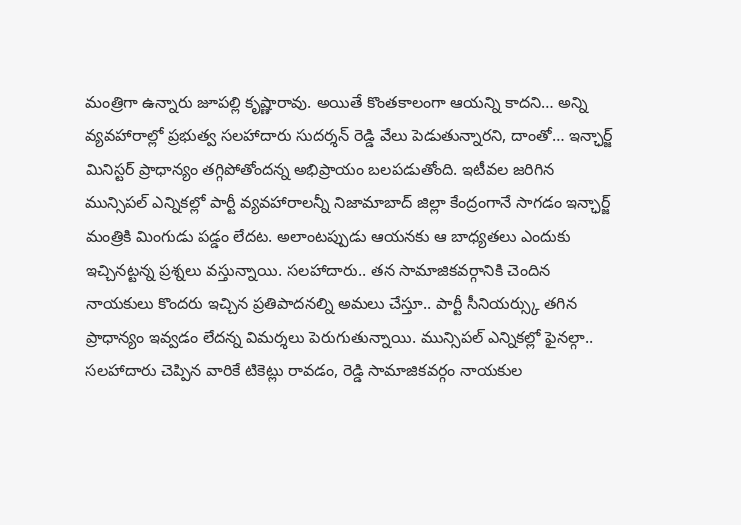మంత్రిగా ఉన్నారు జూపల్లి కృష్ణారావు. అయితే కొంతకాలంగా ఆయన్ని కాదని… అన్ని వ్యవహారాల్లో ప్రభుత్వ సలహాదారు సుదర్శన్ రెడ్డి వేలు పెడుతున్నారని, దాంతో… ఇన్ఛార్జ్ మినిస్టర్ ప్రాధాన్యం తగ్గిపోతోందన్న అభిప్రాయం బలపడుతోంది. ఇటీవల జరిగిన మున్సిపల్ ఎన్నికల్లో పార్టీ వ్యవహారాలన్నీ నిజామాబాద్ జిల్లా కేంద్రంగానే సాగడం ఇన్ఛార్జ్ మంత్రికి మింగుడు పడ్డం లేదట. అలాంటప్పుడు ఆయనకు ఆ బాధ్యతలు ఎందుకు ఇచ్చినట్టన్న ప్రశ్నలు వస్తున్నాయి. సలహాదారు.. తన సామాజికవర్గానికి చెందిన నాయకులు కొందరు ఇచ్చిన ప్రతిపాదనల్ని అమలు చేస్తూ.. పార్టీ సీనియర్స్కు తగిన ప్రాధాన్యం ఇవ్వడం లేదన్న విమర్శలు పెరుగుతున్నాయి. మున్సిపల్ ఎన్నికల్లో ఫైనల్గా.. సలహాదారు చెప్పిన వారికే టికెట్లు రావడం, రెడ్డి సామాజికవర్గం నాయకుల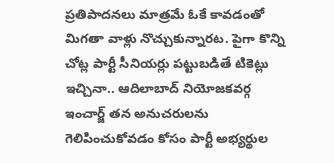ప్రతిపాదనలు మాత్రమే ఓకే కావడంతో మిగతా వాళ్లు నొచ్చుకున్నారట. పైగా కొన్ని చోట్ల పార్టీ సీనియర్లు పట్టుబడితే టికెట్లు ఇచ్చినా.. ఆదిలాబాద్ నియోజకవర్గ ఇంచార్జ్ తన అనుచరులను గెలిపించుకోవడం కోసం పార్టీ అభ్యర్థుల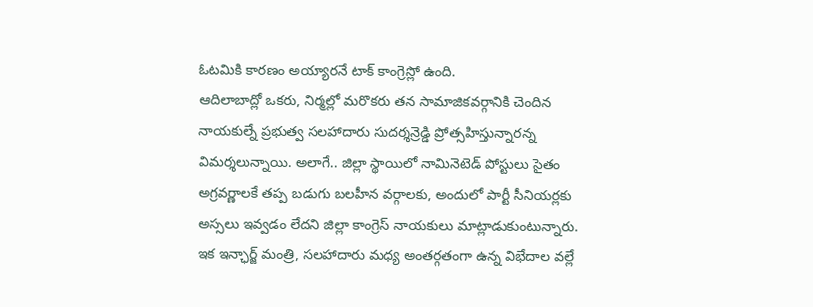ఓటమికి కారణం అయ్యారనే టాక్ కాంగ్రెస్లో ఉంది.
ఆదిలాబాద్లో ఒకరు, నిర్మల్లో మరొకరు తన సామాజికవర్గానికి చెందిన నాయకుల్నే ప్రభుత్వ సలహాదారు సుదర్శన్రెడ్డి ప్రోత్సహిస్తున్నారన్న విమర్శలున్నాయి. అలాగే.. జిల్లా స్థాయిలో నామినెటెడ్ పోస్టులు సైతం అగ్రవర్ణాలకే తప్ప బడుగు బలహీన వర్గాలకు, అందులో పార్టీ సీనియర్లకు అస్సలు ఇవ్వడం లేదని జిల్లా కాంగ్రెస్ నాయకులు మాట్లాడుకుంటున్నారు. ఇక ఇన్ఛార్జ్ మంత్రి, సలహాదారు మధ్య అంతర్గతంగా ఉన్న విభేదాల వల్లే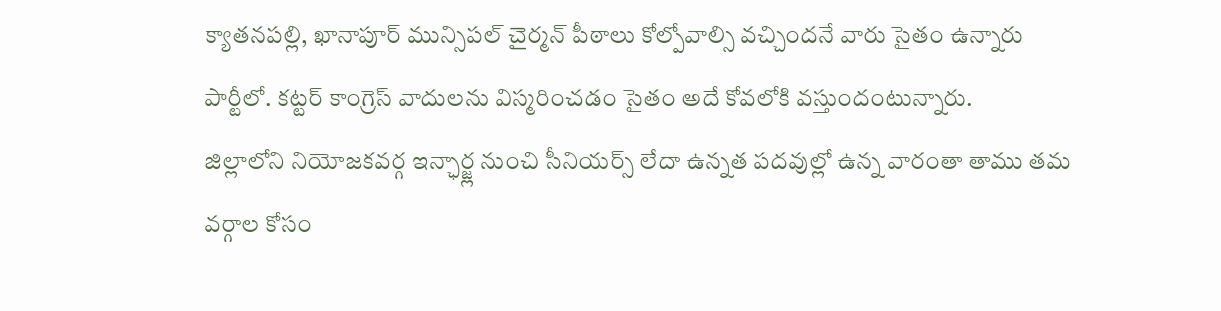క్యాతనపల్లి, ఖానాపూర్ మున్సిపల్ చైర్మన్ పీఠాలు కోల్పోవాల్సి వచ్చిందనే వారు సైతం ఉన్నారు పార్టీలో. కట్టర్ కాంగ్రెస్ వాదులను విస్మరించడం సైతం అదే కోవలోకి వస్తుందంటున్నారు.
జిల్లాలోని నియోజకవర్గ ఇన్ఛార్జ్ల నుంచి సీనియర్స్ లేదా ఉన్నత పదవుల్లో ఉన్న వారంతా తాము తమ వర్గాల కోసం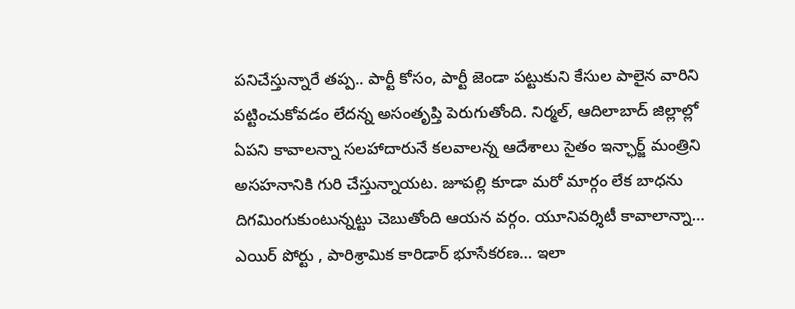పనిచేస్తున్నారే తప్ప.. పార్టీ కోసం, పార్టీ జెండా పట్టుకుని కేసుల పాలైన వారిని పట్టించుకోవడం లేదన్న అసంతృప్తి పెరుగుతోంది. నిర్మల్, ఆదిలాబాద్ జిల్లాల్లో ఏపని కావాలన్నా సలహాదారునే కలవాలన్న ఆదేశాలు సైతం ఇన్ఛార్జ్ మంత్రిని అసహనానికి గురి చేస్తున్నాయట. జూపల్లి కూడా మరో మార్గం లేక బాధను దిగమింగుకుంటున్నట్టు చెబుతోంది ఆయన వర్గం. యూనివర్శిటీ కావాలాన్నా… ఎయిర్ పోర్టు , పారిశ్రామిక కారిడార్ భూసేకరణ… ఇలా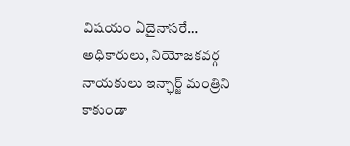విషయం ఏదైనాసరే… అధికారులు, నియోజకవర్గ నాయకులు ఇన్ఛార్జ్ మంత్రిని కాకుండా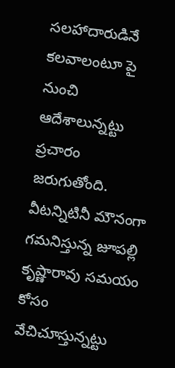సలహాదారుడినే కలవాలంటూ పై నుంచి ఆదేశాలున్నట్టు ప్రచారం జరుగుతోంది. వీటన్నిటినీ మౌనంగా గమనిస్తున్న జూపల్లి కృష్ణారావు సమయం కోసం వేచిచూస్తున్నట్టు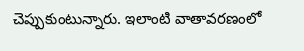చెప్పుకుంటున్నారు. ఇలాంటి వాతావరణంలో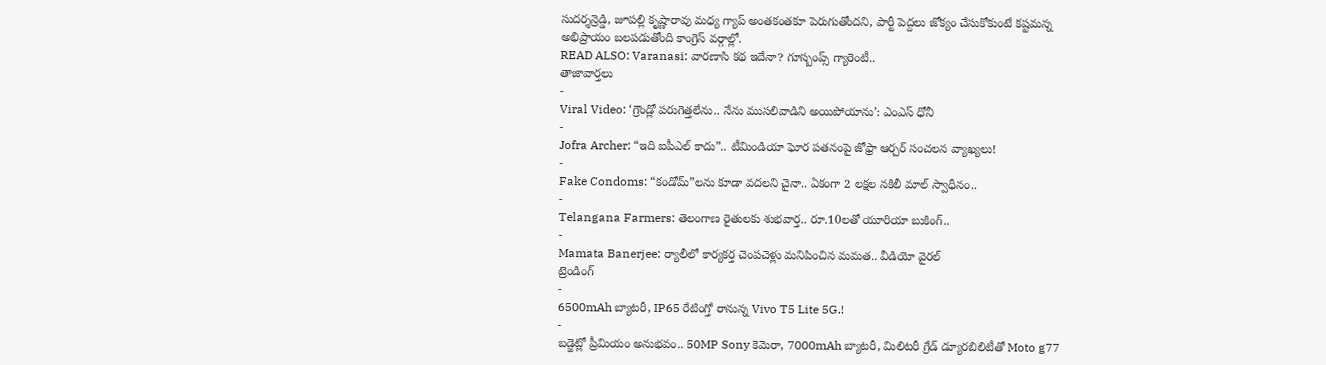సుదర్శన్రెడ్డి, జూపల్లి కృష్ణారావు మధ్య గ్యాప్ అంతకంతకూ పెరుగుతోందని, పార్టీ పెద్దలు జోక్యం చేసుకోకుంటే కష్టమన్న అభిప్రాయం బలపడుతోంది కాంగ్రెస్ వర్గాల్లో.
READ ALSO: Varanasi: వారణాసి కథ ఇదేనా? గూస్బంప్స్ గ్యారెంటీ..
తాజావార్తలు
-
Viral Video: ‘గ్రౌండ్లో పరుగెత్తలేను.. నేను ముసలివాడిని అయిపోయాను’: ఎంఎస్ ధోనీ
-
Jofra Archer: “ఇది ఐపీఎల్ కాదు”.. టీమిండియా ఘోర పతనంపై జోఫ్రా ఆర్చర్ సంచలన వ్యాఖ్యలు!
-
Fake Condoms: “కండోమ్”లను కూడా వదలని చైనా.. ఏకంగా 2 లక్షల నకిలీ మాల్ స్వాధీనం..
-
Telangana Farmers: తెలంగాణ రైతులకు శుభవార్త.. రూ.10లతో యూరియా బుకింగ్..
-
Mamata Banerjee: ర్యాలీలో కార్యకర్త చెంపచెళ్లు మనిపించిన మమత.. వీడియో వైరల్
ట్రెండింగ్
-
6500mAh బ్యాటరీ, IP65 రేటింగ్తో రానున్న Vivo T5 Lite 5G.!
-
బడ్జెట్లో ప్రీమియం అనుభవం.. 50MP Sony కెమెరా, 7000mAh బ్యాటరీ, మిలిటరీ గ్రేడ్ డ్యూరబిలిటీతో Moto g77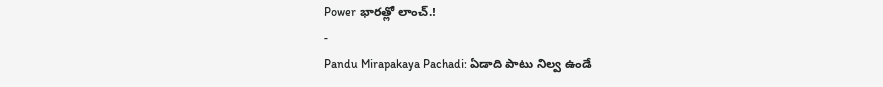Power భారత్లో లాంచ్.!
-
Pandu Mirapakaya Pachadi: ఏడాది పాటు నిల్వ ఉండే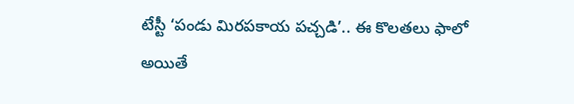టేస్టీ ‘పండు మిరపకాయ పచ్చడి’.. ఈ కొలతలు ఫాలో అయితే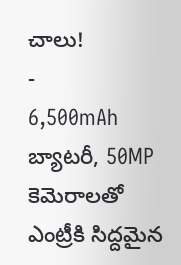చాలు!
-
6,500mAh బ్యాటరీ, 50MP కెమెరాలతో ఎంట్రీకి సిద్దమైన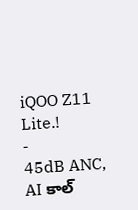iQOO Z11 Lite.!
-
45dB ANC, AI కాల్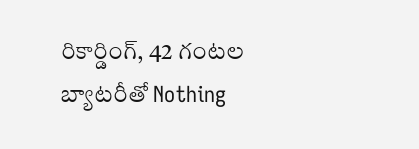రికార్డింగ్, 42 గంటల బ్యాటరీతో Nothing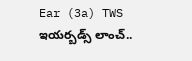Ear (3a) TWS ఇయర్బడ్స్ లాంచ్..